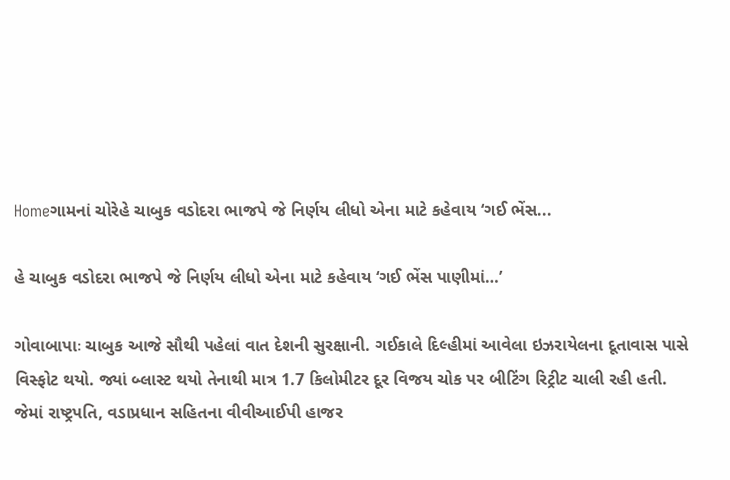Homeગામનાં ચોરેહે ચાબુક વડોદરા ભાજપે જે નિર્ણય લીધો એના માટે કહેવાય ‘ગઈ ભેંસ...

હે ચાબુક વડોદરા ભાજપે જે નિર્ણય લીધો એના માટે કહેવાય ‘ગઈ ભેંસ પાણીમાં…’

ગોવાબાપાઃ ચાબુક આજે સૌથી પહેલાં વાત દેશની સુરક્ષાની. ગઈકાલે દિલ્હીમાં આવેલા ઇઝરાયેલના દૂતાવાસ પાસે વિસ્ફોટ થયો. જ્યાં બ્લાસ્ટ થયો તેનાથી માત્ર 1.7 કિલોમીટર દૂર વિજય ચોક પર બીટિંગ રિટ્રીટ ચાલી રહી હતી. જેમાં રાષ્ટ્રપતિ, વડાપ્રધાન સહિતના વીવીઆઈપી હાજર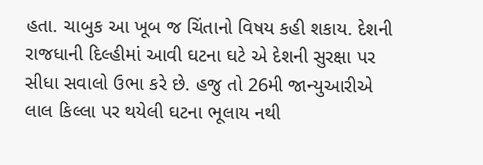હતા. ચાબુક આ ખૂબ જ ચિંતાનો વિષય કહી શકાય. દેશની રાજધાની દિલ્હીમાં આવી ઘટના ઘટે એ દેશની સુરક્ષા પર સીધા સવાલો ઉભા કરે છે. હજુ તો 26મી જાન્યુઆરીએ લાલ કિલ્લા પર થયેલી ઘટના ભૂલાય નથી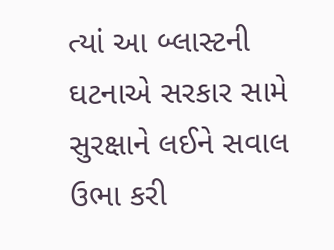ત્યાં આ બ્લાસ્ટની ઘટનાએ સરકાર સામે સુરક્ષાને લઈને સવાલ ઉભા કરી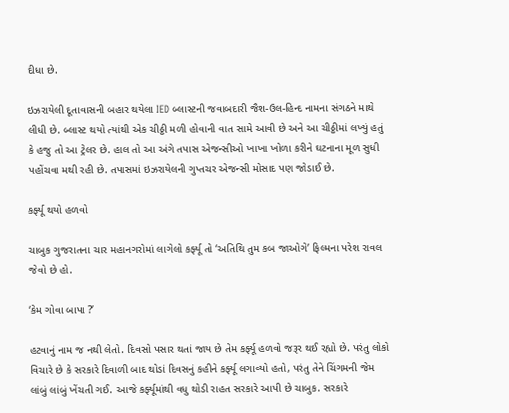દીધા છે.

ઇઝરાયેલી દૂતાવાસની બહાર થયેલા IED બ્લાસ્ટની જવાબદારી જૈશ-ઉલ-હિન્દ નામના સંગઠને માથે લીધી છે. બ્લાસ્ટ થયો ત્યાંથી એક ચીઠ્ઠી મળી હોવાની વાત સામે આવી છે અને આ ચીઠ્ઠીમાં લખ્યું હતું કે હજુ તો આ ટ્રેલર છે. હાલ તો આ અંગે તપાસ એજન્સીઓ ખાખા ખોળા કરીને ઘટનાના મૂળ સુધી પહોંચવા મથી રહી છે. તપાસમાં ઇઝરાયેલની ગુપ્તચર એજન્સી મોસાદ પણ જોડાઈ છે.

કર્ફ્યૂ થયો હળવો

ચાબુક ગુજરાતના ચાર મહાનગરોમાં લાગેલો કર્ફ્યૂ તો ‘અતિથિ તુમ કબ જાઓગે’ ફિલ્મના પરેશ રાવલ જેવો છે હો.

‘કેમ ગોવા બાપા ?’

હટવાનું નામ જ નથી લેતો. દિવસો પસાર થતાં જાય છે તેમ કર્ફ્યૂ હળવો જરૂર થઈ રહ્યો છે. પરંતુ લોકો વિચારે છે કે સરકારે દિવાળી બાદ થોડાં દિવસનું કહીને કર્ફ્યૂ લગાવ્યો હતો, પરંતુ તેને ચિંગમની જેમ લાંબું લાંબું ખેંચતી ગઈ. આજે કર્ફ્યૂમાંથી વધુ થોડી રાહત સરકારે આપી છે ચાબુક. સરકારે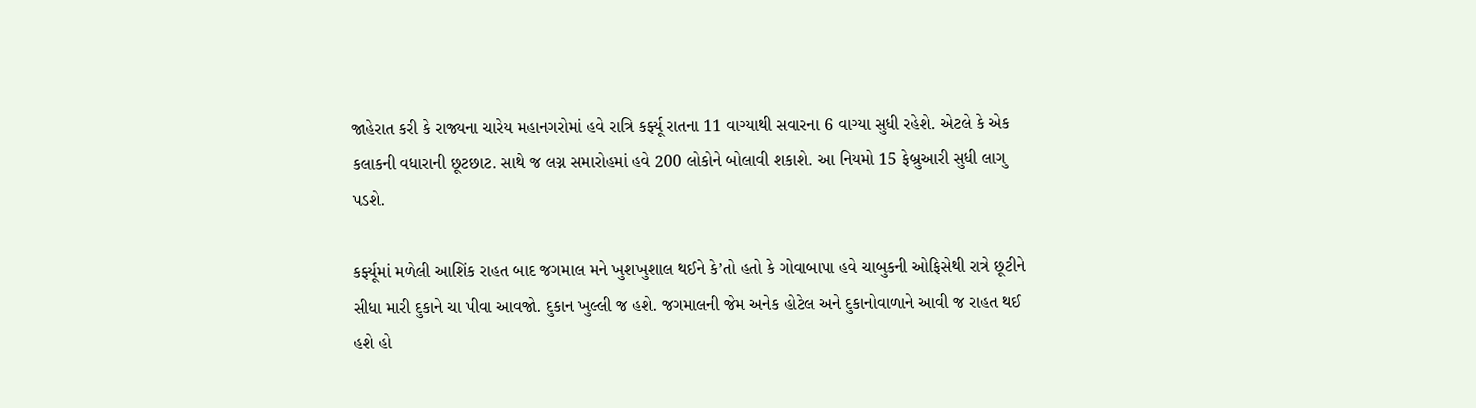જાહેરાત કરી કે રાજ્યના ચારેય મહાનગરોમાં હવે રાત્રિ કર્ફ્યૂ રાતના 11 વાગ્યાથી સવારના 6 વાગ્યા સુધી રહેશે. એટલે કે એક કલાકની વધારાની છૂટછાટ. સાથે જ લગ્ન સમારોહમાં હવે 200 લોકોને બોલાવી શકાશે. આ નિયમો 15 ફેબ્રુઆરી સુધી લાગુ પડશે.

કર્ફ્યૂમાં મળેલી આશિંક રાહત બાદ જગમાલ મને ખુશખુશાલ થઈને કે’તો હતો કે ગોવાબાપા હવે ચાબુકની ઓફિસેથી રાત્રે છૂટીને સીધા મારી દુકાને ચા પીવા આવજો. દુકાન ખુલ્લી જ હશે. જગમાલની જેમ અનેક હોટેલ અને દુકાનોવાળાને આવી જ રાહત થઈ હશે હો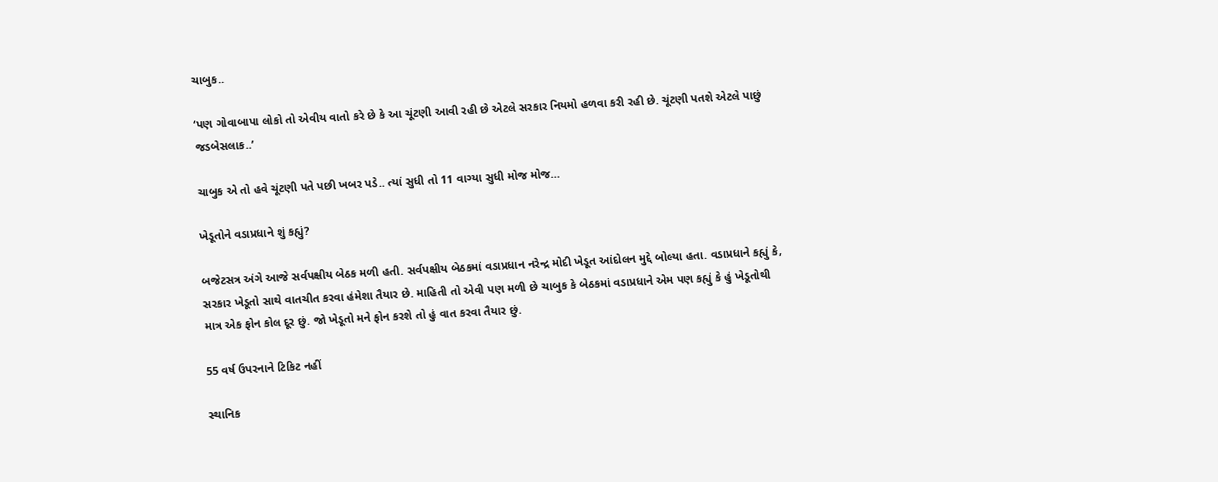ચાબુક..

‘પણ ગોવાબાપા લોકો તો એવીય વાતો કરે છે કે આ ચૂંટણી આવી રહી છે એટલે સરકાર નિયમો હળવા કરી રહી છે. ચૂંટણી પતશે એટલે પાછું જડબેસલાક..’

ચાબુક એ તો હવે ચૂંટણી પતે પછી ખબર પડે.. ત્યાં સુધી તો 11 વાગ્યા સુધી મોજ મોજ…

ખેડૂતોને વડાપ્રધાને શું કહ્યું?

બજેટસત્ર અંગે આજે સર્વપક્ષીય બેઠક મળી હતી. સર્વપક્ષીય બેઠકમાં વડાપ્રધાન નરેન્દ્ર મોદી ખેડૂત આંદોલન મુદ્દે બોલ્યા હતા. વડાપ્રધાને કહ્યું કે, સરકાર ખેડૂતો સાથે વાતચીત કરવા હંમેશા તૈયાર છે. માહિતી તો એવી પણ મળી છે ચાબુક કે બેઠકમાં વડાપ્રધાને એમ પણ કહ્યું કે હું ખેડૂતોથી માત્ર એક ફોન કોલ દૂર છું. જો ખેડૂતો મને ફોન કરશે તો હું વાત કરવા તૈયાર છું.

55 વર્ષ ઉપરનાને ટિકિટ નહીં

સ્થાનિક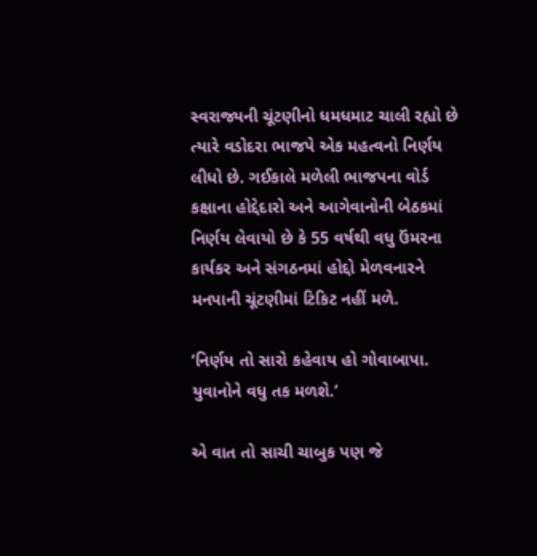સ્વરાજ્યની ચૂંટણીનો ધમધમાટ ચાલી રહ્યો છે ત્યારે વડોદરા ભાજપે એક મહત્વનો નિર્ણય લીધો છે. ગઈકાલે મળેલી ભાજપના વોર્ડ કક્ષાના હોદ્દેદારો અને આગેવાનોની બેઠકમાં નિર્ણય લેવાયો છે કે 55 વર્ષથી વધુ ઉંમરના કાર્યકર અને સંગઠનમાં હોદ્દો મેળવનારને મનપાની ચૂંટણીમાં ટિકિટ નહીં મળે.

‘નિર્ણય તો સારો કહેવાય હો ગોવાબાપા. યુવાનોને વધુ તક મળશે.’

એ વાત તો સાચી ચાબુક પણ જે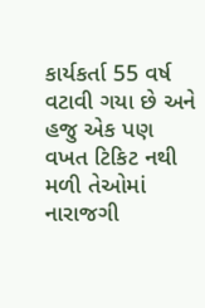કાર્યકર્તા 55 વર્ષ વટાવી ગયા છે અને હજુ એક પણ વખત ટિકિટ નથી મળી તેઓમાં નારાજગી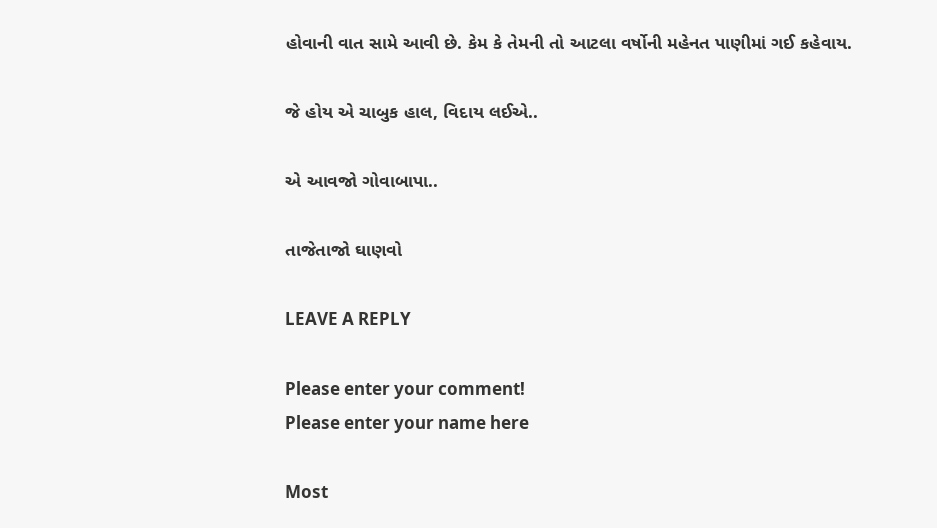હોવાની વાત સામે આવી છે. કેમ કે તેમની તો આટલા વર્ષોની મહેનત પાણીમાં ગઈ કહેવાય.

જે હોય એ ચાબુક હાલ, વિદાય લઈએ..

એ આવજો ગોવાબાપા..

તાજેતાજો ઘાણવો

LEAVE A REPLY

Please enter your comment!
Please enter your name here

Most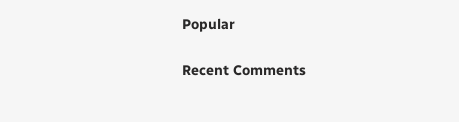Popular

Recent Comments